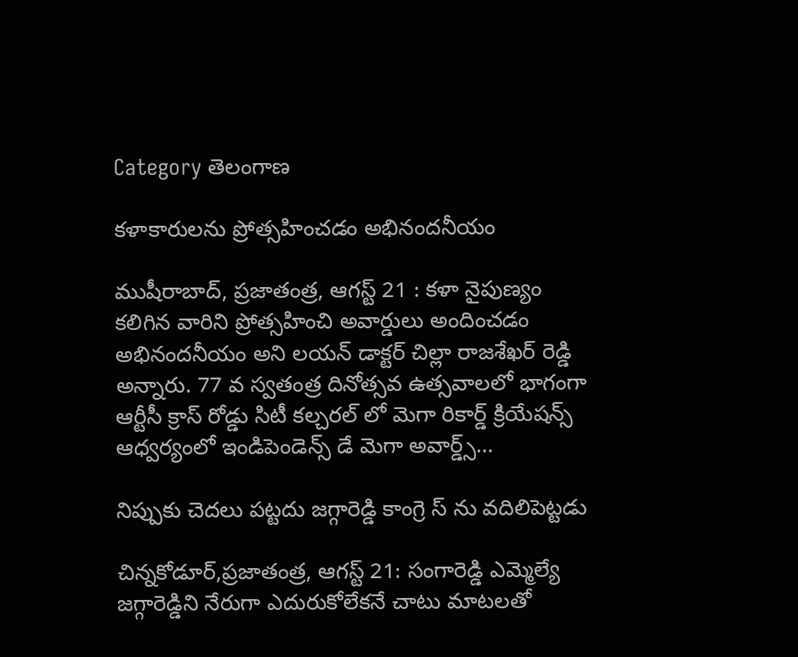Category తెలంగాణ

కళాకారులను ప్రోత్సహించడం అభినందనీయం

ముషీరాబాద్, ప్రజాతంత్ర, ఆగస్ట్ 21 : కళా నైపుణ్యం కలిగిన వారిని ప్రోత్సహించి అవార్డులు అందించడం అభినందనీయం అని లయన్ డాక్టర్ చిల్లా రాజశేఖర్ రెడ్డి అన్నారు. 77 వ స్వతంత్ర దినోత్సవ ఉత్సవాలలో భాగంగా ఆర్టీసీ క్రాస్ రోడ్డు సిటీ కల్చరల్ లో మెగా రికార్డ్ క్రియేషన్స్ ఆధ్వర్యంలో ఇండిపెండెన్స్ డే మెగా అవార్డ్స్…

నిప్పుకు చెదలు పట్టదు జగ్గారెడ్డి కాంగ్రె స్ ను వదిలిపెట్టడు

చిన్నకోడూర్,ప్రజాతంత్ర, ఆగస్ట్ 21: సంగారెడ్డి ఎమ్మెల్యే జగ్గారెడ్డిని నేరుగా ఎదురుకోలేకనే చాటు మాటలతో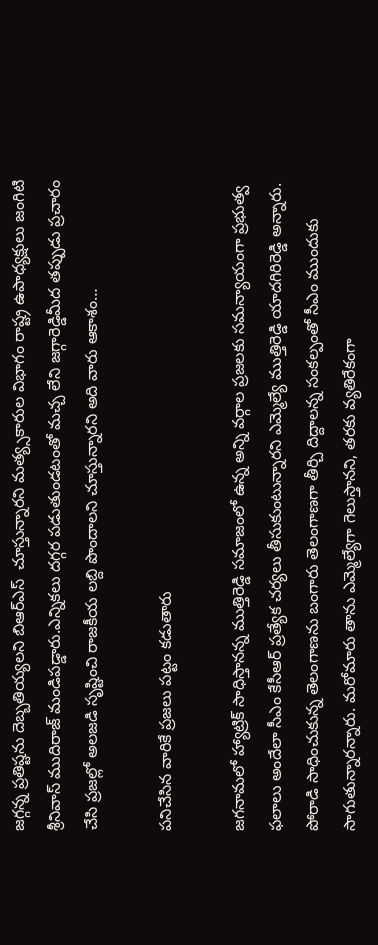జగ్గన్న ప్రతిష్టను దెబ్బతియ్యలని బిఆర్ఎస్  చూస్తున్నారని మత్య్సకారుల విభాగం రాష్ట్ర ఉపాధ్యక్షులు జంగిటి శ్రీనివాస్ ముదిరాజ్ మండిపడ్డారు.ఎన్నికలు దగ్గర పడుతుండటంతో మచ్చ లేని జగ్గారెడ్డిమీద తప్పుడు ప్రచారం చేసి ప్రజల్లో అలజడి సృష్టించి రాజకీయ లబ్ది పొందాలని చూస్తున్నారని అది వారు ఆకాశం…

పనిచేసిన వారికే ప్రజలు పట్టం కడుతారు

జగనామలో హ్యాట్రిక్‌ ‌సాధిస్తానన్న ముత్తిరెడ్డి ‌సమాజంలో ఉన్న అన్ని వర్గాల ప్రజలకు సమన్యాయంగా ప్రభుత్వ ఫలాలు అందేలా సీఎం కేసీఆర్‌ ‌ప్రత్యేక చర్యలు తీసుకుంటున్నారని ఎమ్మెల్యే ముత్తిరెడ్డి యాదగిరిరెడ్డి అన్నారు. పోరాడి సాధించుకున్న తెలంగాణను బంగారు తెలంగాణగా తీర్చి దిద్దాలన్న సంకల్పంతో సీఎం ముందుకు సాగుతున్నారన్నారు. మరోమారు తాను ఎమ్మెల్యేగా గెలుస్తానని, తరకు వ్యతిరేకంగా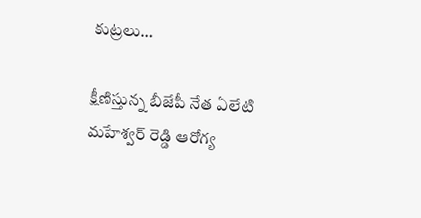కుట్రలు…

క్షీణిస్తున్న బీజేపీ నేత ఏలేటి మహేశ్వర్ రెడ్డి ఆరోగ్య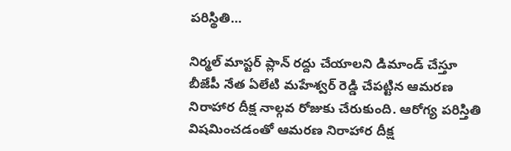పరిస్థితి…

నిర్మల్ మాస్టర్ ప్లాన్ రద్దు చేయాలని డిమాండ్ చేస్తూ బీజేపీ నేత ఏలేటి మహేశ్వర్ రెడ్డి చేపట్టిన ఆమరణ నిరాహార దీక్ష నాల్గవ రోజుకు చేరుకుంది. ఆరోగ్య పరిస్తితి విషమించడంతో ఆమరణ నిరాహార దీక్ష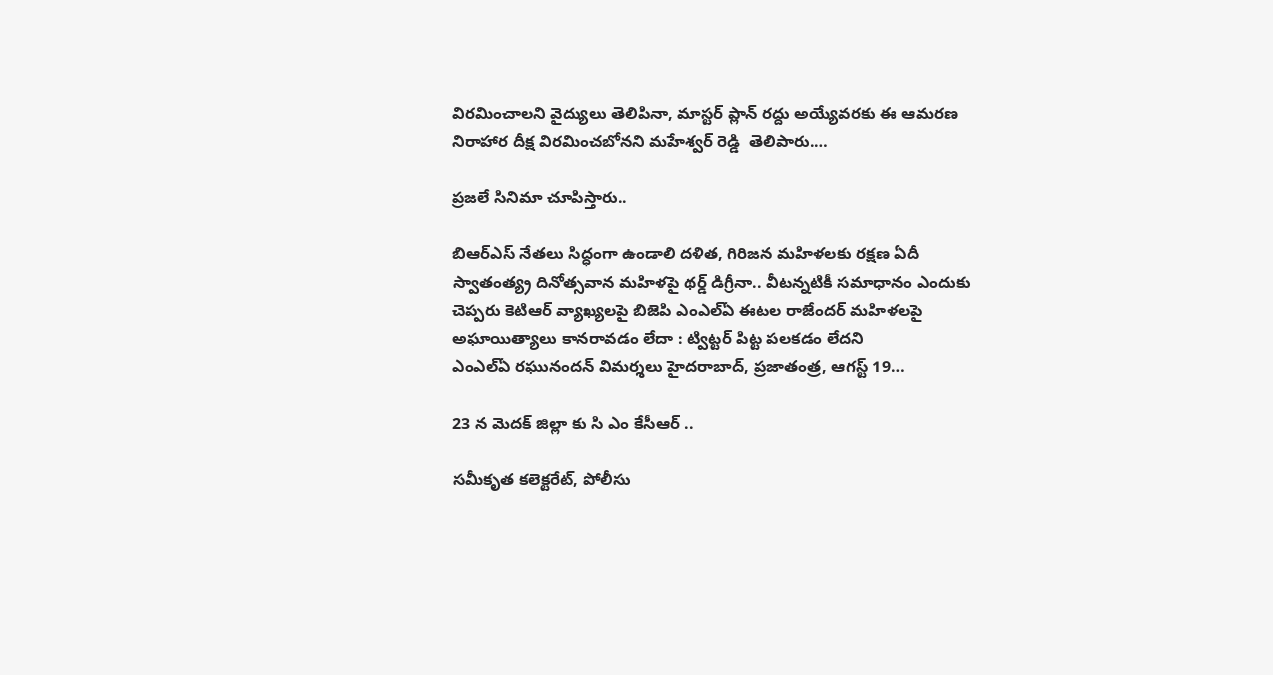విరమించాలని వైద్యులు తెలిపినా, మాస్టర్ ప్లాన్ రద్దు అయ్యేవరకు ఈ ఆమరణ నిరాహార దీక్ష విరమించబోనని మహేశ్వర్ రెడ్డి  తెలిపారు.…

ప్రజలే సినిమా చూపిస్తారు..

బిఆర్‌ఎస్‌ ‌నేతలు సిద్ధంగా ఉండాలి దళిత, గిరిజన మహిళలకు రక్షణ ఏదీ స్వాతంత్య్ర దినోత్సవాన మహిళపై థర్డ్ ‌డిగ్రీనా.. వీటన్నటికీ సమాధానం ఎందుకు చెప్పరు కెటిఆర్‌ ‌వ్యాఖ్యలపై బిజెపి ఎంఎల్‌ఏ ఈటల రాజేందర్‌ ‌మహిళలపై అఘాయిత్యాలు కానరావడం లేదా : ట్విట్టర్‌ ‌పిట్ట పలకడం లేదని ఎంఎల్‌ఏ ‌రఘునందన్‌ ‌విమర్శలు హైదరాబాద్‌, ప్రజాతంత్ర, ఆగస్ట్ 19…

23 న మెదక్ జిల్లా కు సి ఎం కేసీఆర్ ..

సమీకృత కలెక్టరేట్‌, పోలీసు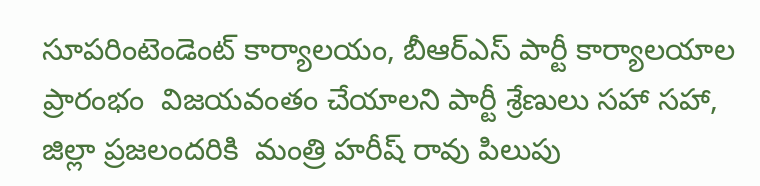సూపరింటెండెంట్‌ కార్యాలయం, బీఆర్‌ఎస్‌ పార్టీ కార్యాలయాల ప్రారంభం  విజయవంతం చేయాలని పార్టీ శ్రేణులు సహా సహా, జిల్లా ప్రజలందరికి  మంత్రి హరీష్ రావు పిలుపు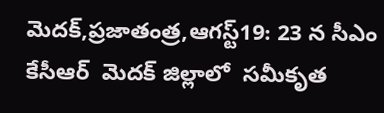మెదక్,ప్రజాతంత్ర,ఆగస్ట్19: 23 న సీఎం కేసీఆర్  మెదక్ జిల్లాలో  సమీకృత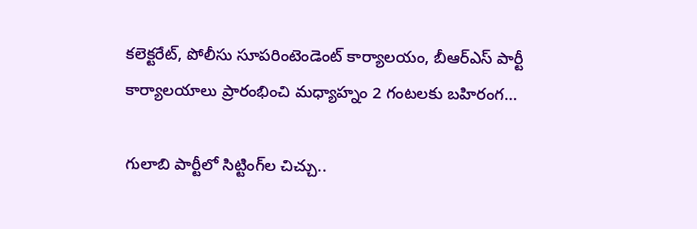కలెక్టరేట్‌, పోలీసు సూపరింటెండెంట్‌ కార్యాలయం, బీఆర్‌ఎస్‌ పార్టీ కార్యాలయాలు ప్రారంభించి మధ్యాహ్నం 2 గంటలకు బహిరంగ…

గులాబి పార్టీలో సిట్టింగ్‌ల చిచ్చు..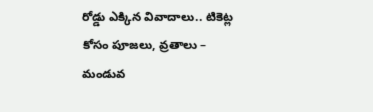రోడ్డు ఎక్కిన వివాదాలు.. టికెట్ల కోసం పూజలు, వ్రతాలు – మండువ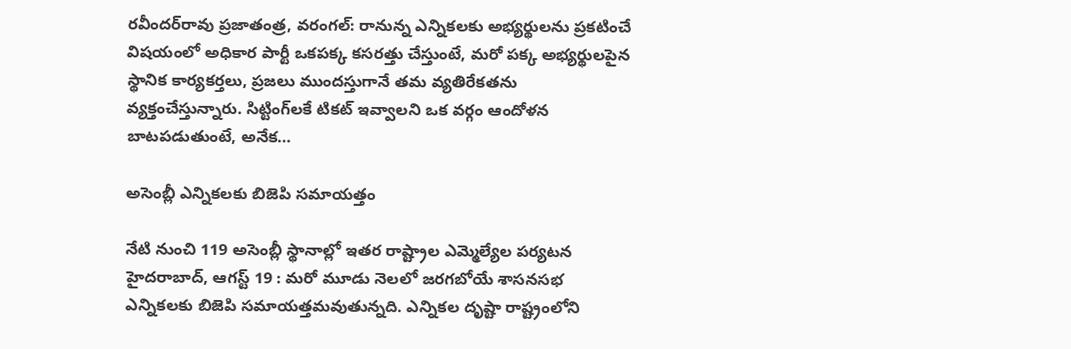రవీందర్‌రావు ‌ప్రజాతంత్ర, వరంగల్‌: రానున్న ఎన్నికలకు అభ్యర్థులను ప్రకటించే విషయంలో అధికార పార్టీ ఒకపక్క కసరత్తు చేస్తుంటే, మరో పక్క అభ్యర్థులపైన స్థానిక కార్యకర్తలు, ప్రజలు ముందస్తుగానే తమ వ్యతిరేకతను వ్యక్తంచేస్తున్నారు. సిట్టింగ్‌లకే టికట్‌ ఇవ్వాలని ఒక వర్గం ఆందోళన బాటపడుతుంటే, అనేక…

అసెంబ్లీ ఎన్నికలకు బిజెపి సమాయత్తం

నేటి నుంచి 119 అసెంబ్లీ స్థానాల్లో ఇతర రాష్ట్రాల ఎమ్మెల్యేల పర్యటన హైదరాబాద్‌, ఆగస్ట్ 19 : మరో మూడు నెలలో జరగబోయే శాసనసభ ఎన్నికలకు బిజెపి సమాయత్తమవుతున్నది. ఎన్నికల దృష్టా రాష్ట్రంలోని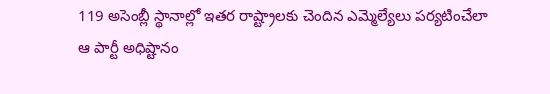119 అసెంబ్లీ స్థానాల్లో ఇతర రాష్ట్రాలకు చెందిన ఎమ్మెల్యేలు పర్యటించేలా ఆ పార్టీ అధిష్టానం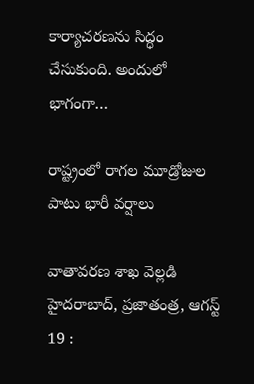కార్యాచరణను సిద్ధం చేసుకుంది. అందులో భాగంగా…

రాష్ట్రంలో రాగల మూడ్రోజుల పాటు భారీ వర్షాలు

వాతావరణ శాఖ వెల్లడి హైదరాబాద్‌, ప్రజాతంత్ర, ఆగస్ట్ 19 :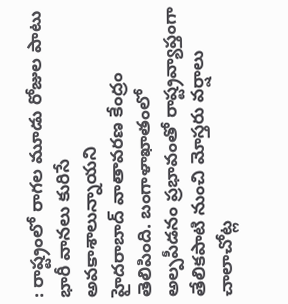: రాష్ట్రంలో రాగల మూడు రోజుల పాటు భారీ వానలు కురిసే అవకాశాలున్నాయని హైదరాబాద్‌ ‌వాతావరణ కేంద్రం తెలిపింది. బంగాళాఖాతంలో అల్పపీడనం ప్రభావంతో రాష్ట్రవ్యాప్తంగా తేలికపాటి నుంచి మోస్తరు వర్షాలు చాలాచోట్ల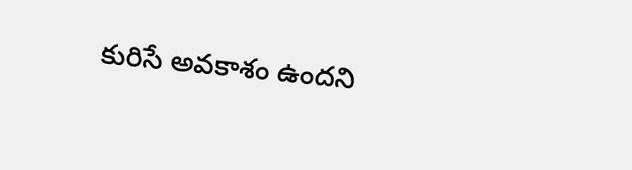కురిసే అవకాశం ఉందని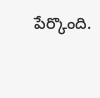పేర్కొంది.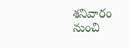శనివారం నుంచి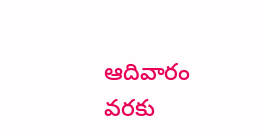ఆదివారం వరకు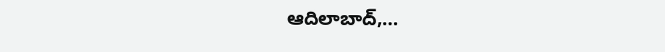ఆదిలాబాద్‌,…